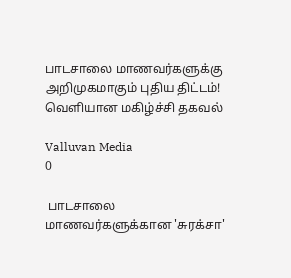பாடசாலை மாணவர்களுக்கு அறிமுகமாகும் புதிய திட்டம்! வெளியான மகிழ்ச்சி தகவல்

Valluvan Media
0

 பாடசாலை மாணவர்களுக்கான 'சுரக்சா'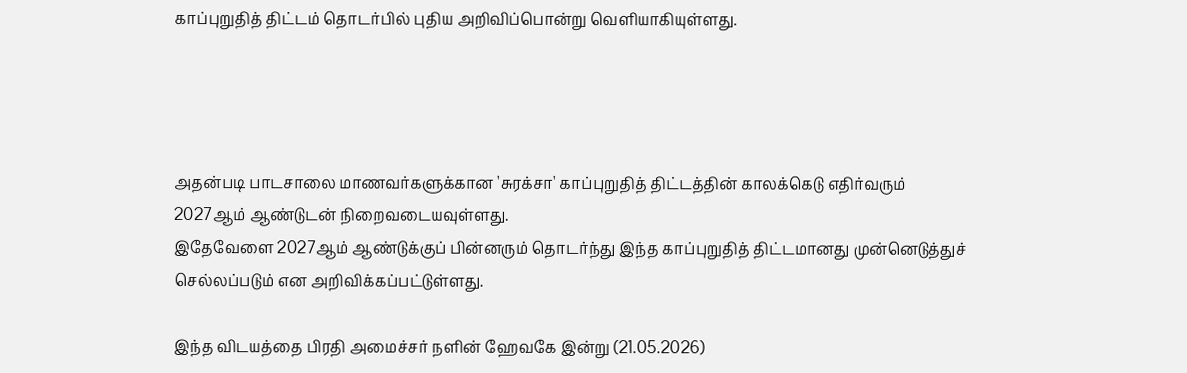காப்புறுதித் திட்டம் தொடர்பில் புதிய அறிவிப்பொன்று வெளியாகியுள்ளது.




அதன்படி பாடசாலை மாணவர்களுக்கான 'சுரக்சா' காப்புறுதித் திட்டத்தின் காலக்கெடு எதிர்வரும் 2027ஆம் ஆண்டுடன் நிறைவடையவுள்ளது.
இதேவேளை 2027ஆம் ஆண்டுக்குப் பின்னரும் தொடர்ந்து இந்த காப்புறுதித் திட்டமானது முன்னெடுத்துச் செல்லப்படும் என அறிவிக்கப்பட்டுள்ளது.

இந்த விடயத்தை பிரதி அமைச்சர் நளின் ஹேவகே இன்று (21.05.2026)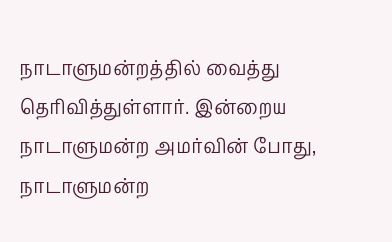நாடாளுமன்றத்தில் வைத்து தெரிவித்துள்ளார். இன்றைய நாடாளுமன்ற அமர்வின் போது, நாடாளுமன்ற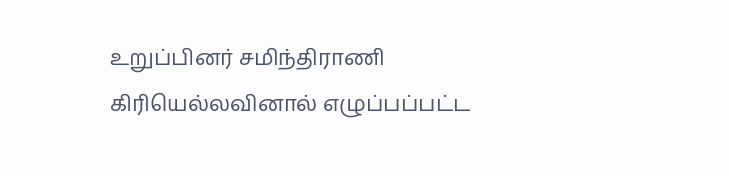உறுப்பினர் சமிந்திராணி கிரியெல்லவினால் எழுப்பப்பட்ட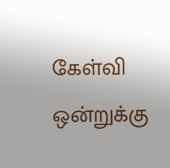கேள்வி ஒன்றுக்கு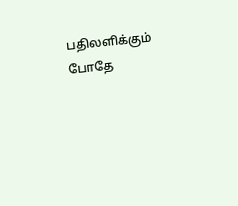பதிலளிக்கும் போதே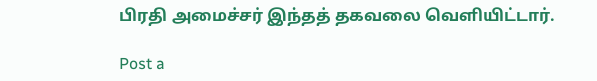பிரதி அமைச்சர் இந்தத் தகவலை வெளியிட்டார்.

Post a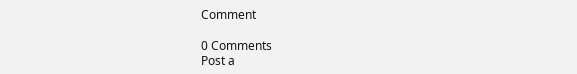Comment

0 Comments
Post a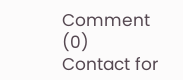Comment (0)
Contact for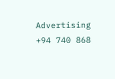Advertising
+94 740 868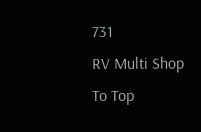731
RV Multi Shop
To Top